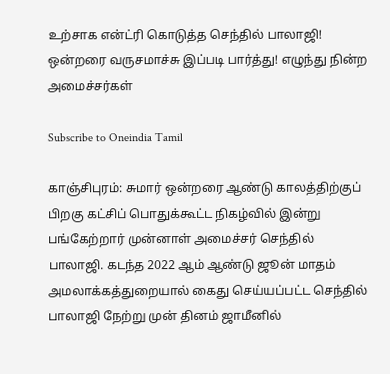உற்சாக என்ட்ரி கொடுத்த செந்தில் பாலாஜி! ஒன்றரை வருசமாச்சு இப்படி பார்த்து! எழுந்து நின்ற அமைச்சர்கள்

Subscribe to Oneindia Tamil

காஞ்சிபுரம்: சுமார் ஒன்றரை ஆண்டு காலத்திற்குப் பிறகு கட்சிப் பொதுக்கூட்ட நிகழ்வில் இன்று பங்கேற்றார் முன்னாள் அமைச்சர் செந்தில் பாலாஜி. கடந்த 2022 ஆம் ஆண்டு ஜூன் மாதம் அமலாக்கத்துறையால் கைது செய்யப்பட்ட செந்தில் பாலாஜி நேற்று முன் தினம் ஜாமீனில்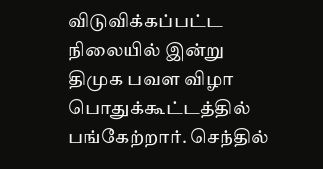விடுவிக்கப்பட்ட நிலையில் இன்று திமுக பவள விழா பொதுக்கூட்டத்தில் பங்கேற்றார். செந்தில்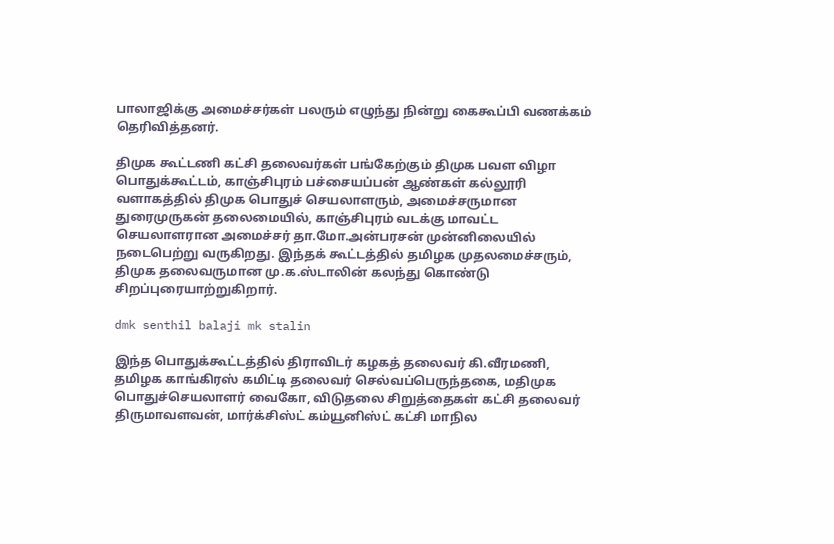பாலாஜிக்கு அமைச்சர்கள் பலரும் எழுந்து நின்று கைகூப்பி வணக்கம் தெரிவித்தனர்.

திமுக கூட்டணி கட்சி தலைவர்கள் பங்கேற்கும் திமுக பவள விழா பொதுக்கூட்டம், காஞ்சிபுரம் பச்சையப்பன் ஆண்கள் கல்லூரி வளாகத்தில் திமுக பொதுச் செயலாளரும், அமைச்சருமான துரைமுருகன் தலைமையில், காஞ்சிபுரம் வடக்கு மாவட்ட செயலாளரான அமைச்சர் தா.மோ.அன்பரசன் முன்னிலையில் நடைபெற்று வருகிறது. இந்தக் கூட்டத்தில் தமிழக முதலமைச்சரும், திமுக தலைவருமான மு.க.ஸ்டாலின் கலந்து கொண்டு சிறப்புரையாற்றுகிறார்.

dmk senthil balaji mk stalin

இந்த பொதுக்கூட்டத்தில் திராவிடர் கழகத் தலைவர் கி.வீரமணி, தமிழக காங்கிரஸ் கமிட்டி தலைவர் செல்வப்பெருந்தகை, மதிமுக பொதுச்செயலாளர் வைகோ, விடுதலை சிறுத்தைகள் கட்சி தலைவர் திருமாவளவன், மார்க்சிஸ்ட் கம்யூனிஸ்ட் கட்சி மாநில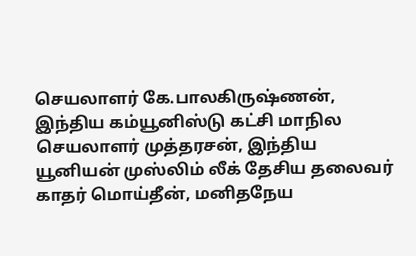செயலாளர் கே.பாலகிருஷ்ணன், இந்திய கம்யூனிஸ்டு கட்சி மாநில செயலாளர் முத்தரசன், இந்திய யூனியன் முஸ்லிம் லீக் தேசிய தலைவர் காதர் மொய்தீன், மனிதநேய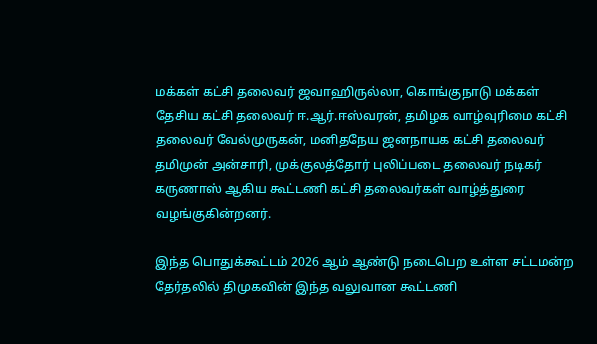மக்கள் கட்சி தலைவர் ஜவாஹிருல்லா, கொங்குநாடு மக்கள் தேசிய கட்சி தலைவர் ஈ.ஆர்.ஈஸ்வரன், தமிழக வாழ்வுரிமை கட்சி தலைவர் வேல்முருகன், மனிதநேய ஜனநாயக கட்சி தலைவர் தமிமுன் அன்சாரி, முக்குலத்தோர் புலிப்படை தலைவர் நடிகர் கருணாஸ் ஆகிய கூட்டணி கட்சி தலைவர்கள் வாழ்த்துரை வழங்குகின்றனர்.

இந்த பொதுக்கூட்டம் 2026 ஆம் ஆண்டு நடைபெற உள்ள சட்டமன்ற தேர்தலில் திமுகவின் இந்த வலுவான கூட்டணி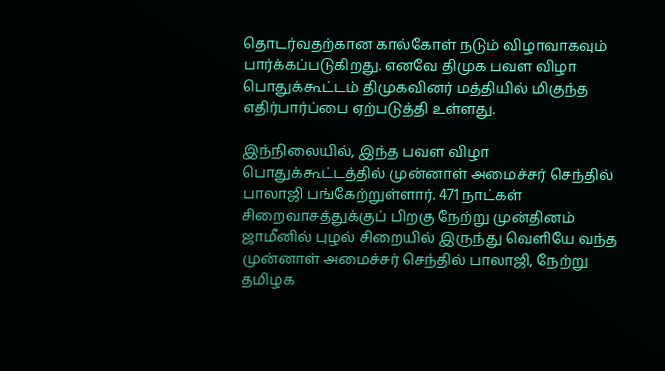தொடர்வதற்கான கால்கோள் நடும் விழாவாகவும் பார்க்கப்படுகிறது. எனவே திமுக பவள விழா பொதுக்கூட்டம் திமுகவினர் மத்தியில் மிகுந்த எதிர்பார்ப்பை ஏற்படுத்தி உள்ளது.

இந்நிலையில், இந்த பவள விழா பொதுக்கூட்டத்தில் முன்னாள் அமைச்சர் செந்தில் பாலாஜி பங்கேற்றுள்ளார். 471 நாட்கள் சிறைவாசத்துக்குப் பிறகு நேற்று முன்தினம் ஜாமீனில் புழல் சிறையில் இருந்து வெளியே வந்த முன்னாள் அமைச்சர் செந்தில் பாலாஜி, நேற்று தமிழக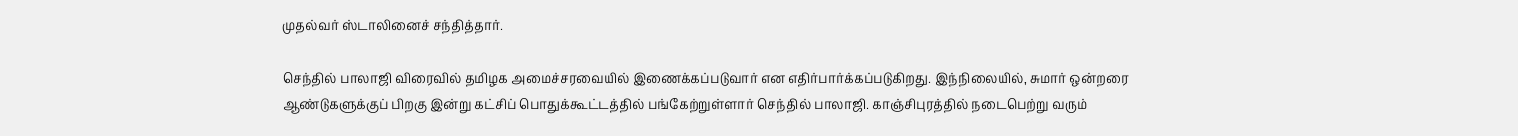முதல்வர் ஸ்டாலினைச் சந்தித்தார்.

செந்தில் பாலாஜி விரைவில் தமிழக அமைச்சரவையில் இணைக்கப்படுவார் என எதிர்பார்க்கப்படுகிறது. இந்நிலையில், சுமார் ஒன்றரை ஆண்டுகளுக்குப் பிறகு இன்று கட்சிப் பொதுக்கூட்டத்தில் பங்கேற்றுள்ளார் செந்தில் பாலாஜி. காஞ்சிபுரத்தில் நடைபெற்று வரும்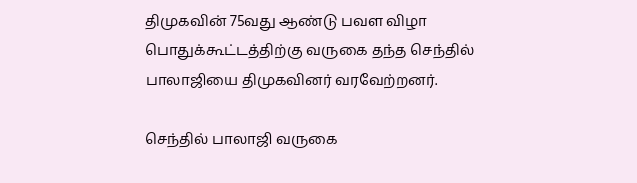திமுகவின் 75வது ஆண்டு பவள விழா பொதுக்கூட்டத்திற்கு வருகை தந்த செந்தில் பாலாஜியை திமுகவினர் வரவேற்றனர்.

செந்தில் பாலாஜி வருகை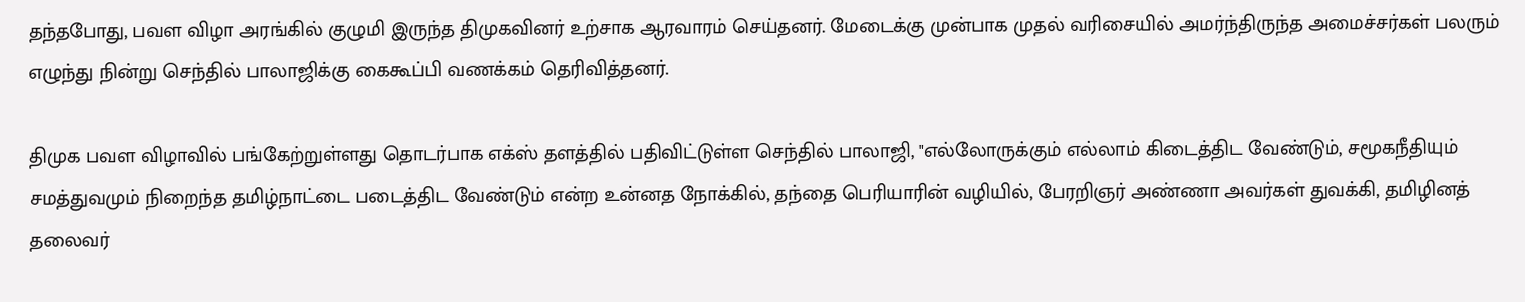தந்தபோது, பவள விழா அரங்கில் குழுமி இருந்த திமுகவினர் உற்சாக ஆரவாரம் செய்தனர். மேடைக்கு முன்பாக முதல் வரிசையில் அமர்ந்திருந்த அமைச்சர்கள் பலரும் எழுந்து நின்று செந்தில் பாலாஜிக்கு கைகூப்பி வணக்கம் தெரிவித்தனர்.

திமுக பவள விழாவில் பங்கேற்றுள்ளது தொடர்பாக எக்ஸ் தளத்தில் பதிவிட்டுள்ள செந்தில் பாலாஜி, "எல்லோருக்கும் எல்லாம் கிடைத்திட வேண்டும், சமூகநீதியும் சமத்துவமும் நிறைந்த தமிழ்நாட்டை படைத்திட வேண்டும் என்ற உன்னத நோக்கில், தந்தை பெரியாரின் வழியில், பேரறிஞர் அண்ணா அவர்கள் துவக்கி, தமிழினத் தலைவர்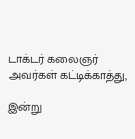டாக்டர் கலைஞர் அவர்கள் கட்டிக்காத்து,

இன்று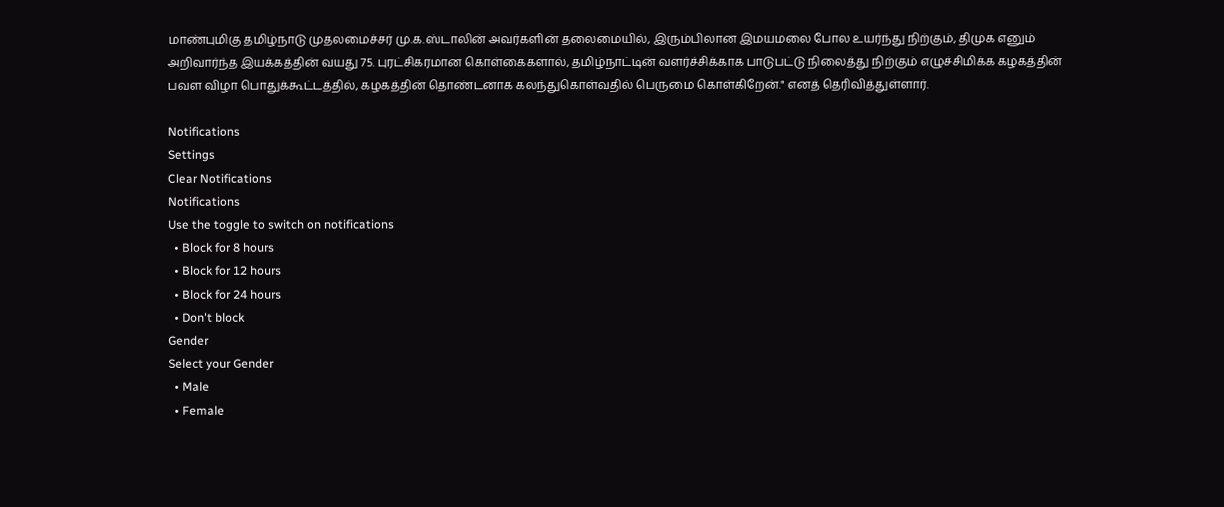மாண்புமிகு தமிழ்நாடு முதலமைச்சர் மு.க.ஸ்டாலின் அவர்களின் தலைமையில், இரும்பிலான இமயமலை போல உயர்ந்து நிற்கும், திமுக எனும் அறிவார்ந்த இயக்கத்தின் வயது 75. புரட்சிகரமான கொள்கைகளால், தமிழ்நாட்டின் வளர்ச்சிக்காக பாடுபட்டு நிலைத்து நிற்கும் எழுச்சிமிக்க கழகத்தின் பவள விழா பொதுக்கூட்டத்தில், கழகத்தின் தொண்டனாக கலந்துகொள்வதில் பெருமை கொள்கிறேன்." எனத் தெரிவித்துள்ளார்.

Notifications
Settings
Clear Notifications
Notifications
Use the toggle to switch on notifications
  • Block for 8 hours
  • Block for 12 hours
  • Block for 24 hours
  • Don't block
Gender
Select your Gender
  • Male
  • Female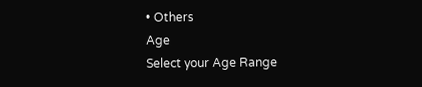• Others
Age
Select your Age Range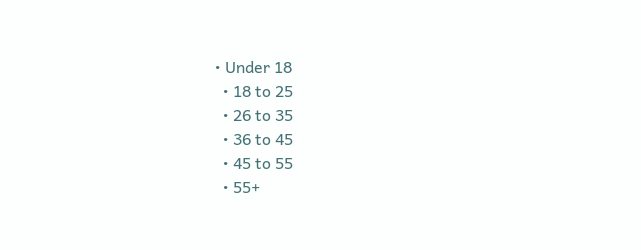• Under 18
  • 18 to 25
  • 26 to 35
  • 36 to 45
  • 45 to 55
  • 55+